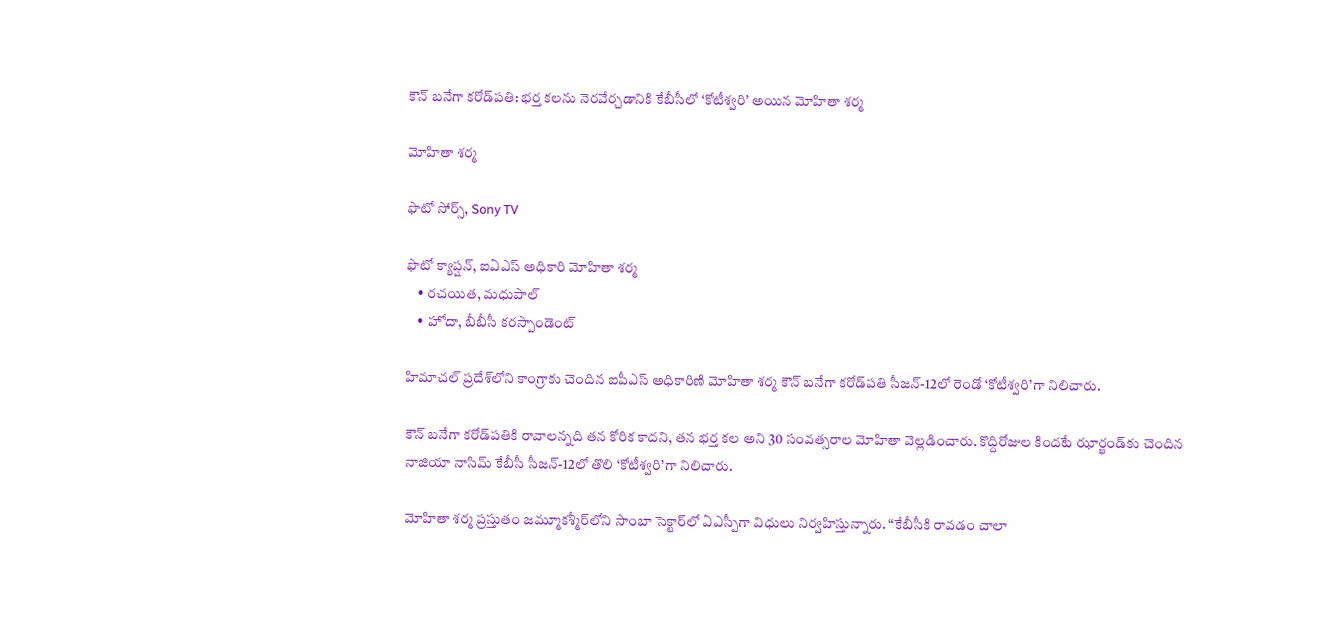కౌన్‌ బనేగా కరోడ్‌పతి: భర్త కలను నెరవేర్చడానికి కేబీసీలో ‘కోటీశ్వరి’ అయిన మోహితా శర్మ

మోహితా శర్మ

ఫొటో సోర్స్, Sony TV

ఫొటో క్యాప్షన్, ఐఏఎస్ అధికారి మోహితా శర్మ
    • రచయిత, మధుపాల్
    • హోదా, బీబీసీ కరస్పాండెంట్‌

హిమాచల్‌ ప్రదేశ్‌లోని కాంగ్రాకు చెందిన ఐపీఎస్‌ అధికారిణి మోహితా శర్మ కౌన్‌ బనేగా కరోడ్‌పతి సీజన్‌-12లో రెండో ‘కోటీశ్వరి’గా నిలిచారు.

కౌన్‌ బనేగా కరోడ్‌పతికి రావాలన్నది తన కోరిక కాదని, తన భర్త కల అని 30 సంవత్సరాల మోహితా వెల్లడించారు. కొద్దిరోజుల కిందటే ఝార్ఖండ్‌కు చెందిన నాజియా నాసిమ్‌ కేబీసీ సీజన్‌-12లో తొలి ‘కోటీశ్వరి’గా నిలిచారు.

మోహితా శర్మ ప్రస్తుతం జమ్మూకశ్మీర్‌లోని సాంబా సెక్టార్‌లో ఏఎస్పీగా విధులు నిర్వహిస్తున్నారు. “కేబీసీకి రావడం చాలా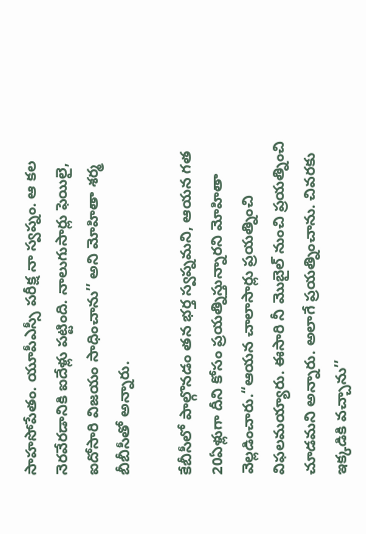సాహసోపేతం. యూపీఎస్సీ పరీక్ష నా స్వప్నం. ఆ కల నెరవేరడానికి ఐదేళ్లు పట్టింది. నాలుగుసార్లు ఫెయిలై, ఐదోసారి విజయం సాధించాను’’ అని మోహితా శర్మ బీబీసీతో అన్నారు.

కేబీసీలో పాల్గొనడం తన భర్త స్వప్నమని, ఆయన గత 20ఏళ్లుగా దీని కోసం ప్రయత్నిస్తున్నారని మోహితా వెల్లడించారు.“ఆయన చాలాసార్లు ప్రయత్నించి విఫలమయ్యారు. ఈసారి నీ మొబైల్‌ నుంచి ప్రయత్నించి చూడమని అన్నారు. అలాగే ప్రయత్నించాను. చివరకు ఇక్కడికి వచ్చాను’’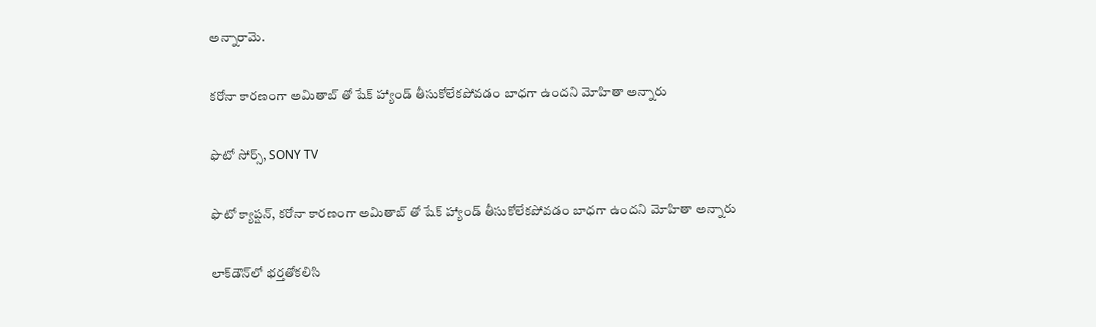అన్నారామె.

కరోనా కారణంగా అమితాబ్ తో షేక్ హ్యాండ్ తీసుకోలేకపోవడం బాధగా ఉందని మోహితా అన్నారు

ఫొటో సోర్స్, SONY TV

ఫొటో క్యాప్షన్, కరోనా కారణంగా అమితాబ్ తో షేక్ హ్యాండ్ తీసుకోలేకపోవడం బాధగా ఉందని మోహితా అన్నారు

లాక్‌డౌన్‌లో భర్తతోకలిసి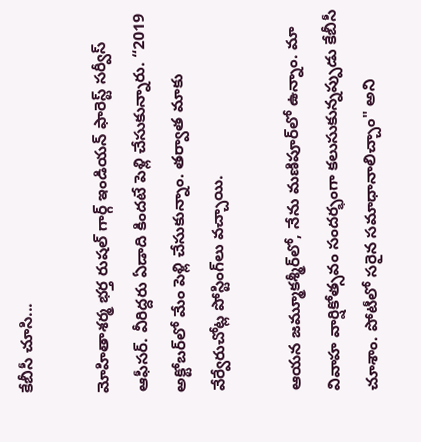కేబీసీ చూసి...

మోహితాశర్మ భర్త రుషల్‌ గార్గ్‌ ఇండియన్‌ ఫారెస్ట్‌ సర్వీస్‌ ఆఫీసర్‌. వీరిద్దరు ఏడాది కిందటే పెళ్లి చేసుకున్నారు. “2019 అక్టోబర్‌లో మేం పెళ్లి చేసుకున్నాం. తర్వాత మాకు వేర్వేరుచోట్ల పోస్టింగ్‌లు వచ్చాయి.

ఆయన జమ్మూకశ్మీర్‌లో, నేను మణిపూర్‌లో ఉన్నాం. మా వివాహ వార్షికోత్సవం సందర్భంగా కలుసుకున్నప్పుడు కేబీసీ చూశాం. పోటీలో సరైన సమాధానాలిచ్చాం" అని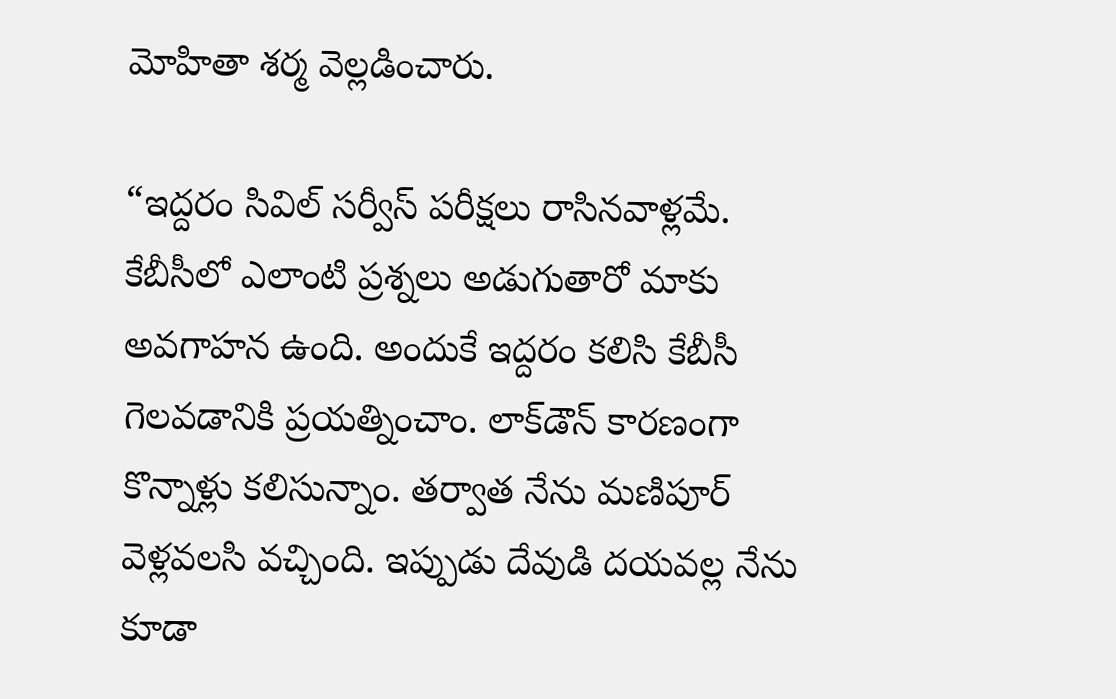మోహితా శర్మ వెల్లడించారు.

“ఇద్దరం సివిల్‌ సర్వీస్‌ పరీక్షలు రాసినవాళ్లమే. కేబీసీలో ఎలాంటి ప్రశ్నలు అడుగుతారో మాకు అవగాహన ఉంది. అందుకే ఇద్దరం కలిసి కేబీసీ గెలవడానికి ప్రయత్నించాం. లాక్‌డౌన్‌ కారణంగా కొన్నాళ్లు కలిసున్నాం. తర్వాత నేను మణిపూర్‌ వెళ్లవలసి వచ్చింది. ఇప్పుడు దేవుడి దయవల్ల నేను కూడా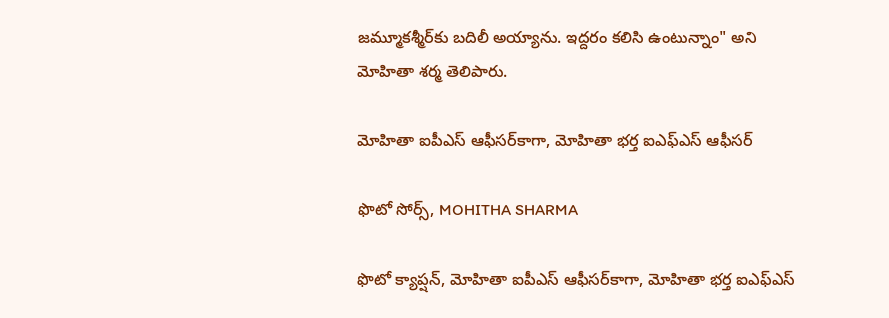జమ్మూకశ్మీర్‌కు బదిలీ అయ్యాను. ఇద్దరం కలిసి ఉంటున్నాం" అని మోహితా శర్మ తెలిపారు.

మోహితా ఐపీఎస్‌ ఆఫీసర్‌కాగా, మోహితా భర్త ఐఎఫ్‌ఎస్‌ ఆఫీసర్‌

ఫొటో సోర్స్, MOHITHA SHARMA

ఫొటో క్యాప్షన్, మోహితా ఐపీఎస్‌ ఆఫీసర్‌కాగా, మోహితా భర్త ఐఎఫ్‌ఎస్‌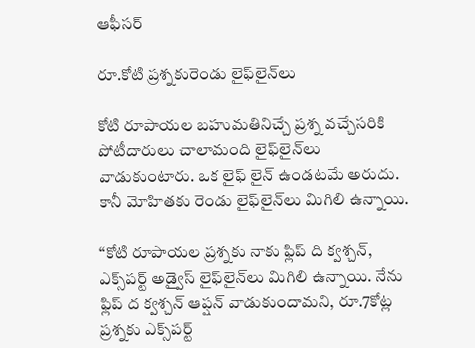ఆఫీసర్‌

రూ.కోటి ప్రశ్నకురెండు లైఫ్‌లైన్‌లు

కోటి రూపాయల బహుమతినిచ్చే ప్రశ్న వచ్చేసరికి పోటీదారులు చాలామంది లైఫ్‌లైన్‌లు వాడుకుంటారు. ఒక లైఫ్‌ లైన్‌ ఉండటమే అరుదు. కానీ మోహితకు రెండు లైఫ్‌లైన్‌లు మిగిలి ఉన్నాయి.

“కోటి రూపాయల ప్రశ్నకు నాకు ఫ్లిప్‌ ది క్వశ్చన్‌, ఎక్స్‌పర్ట్‌ అడ్వైస్‌ లైఫ్‌లైన్‌లు మిగిలి ఉన్నాయి. నేను ఫ్లిప్‌ ద క్వశ్చన్‌ ఆప్షన్‌ వాడుకుందామని, రూ.7కోట్ల ప్రశ్నకు ఎక్స్‌పర్ట్‌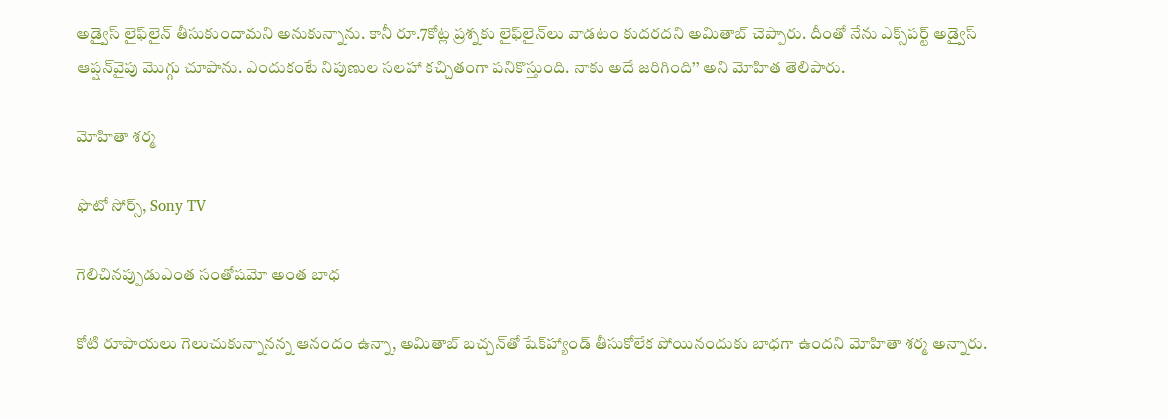అడ్వైస్‌ లైఫ్‌లైన్‌ తీసుకుందామని అనుకున్నాను. కానీ రూ.7కోట్ల ప్రశ్నకు లైఫ్‌లైన్‌లు వాడటం కుదరదని అమితాబ్‌ చెప్పారు. దీంతో నేను ఎక్స్‌పర్ట్ అడ్వైస్‌ ఆప్షన్‌వైపు మొగ్గు చూపాను. ఎందుకంటే నిపుణుల సలహా కచ్చితంగా పనికొస్తుంది. నాకు అదే జరిగింది’’ అని మోహిత తెలిపారు.

మోహితా శర్మ

ఫొటో సోర్స్, Sony TV

గెలిచినప్పుడుఎంత సంతోషమో అంత బాధ

కోటి రూపాయలు గెలుచుకున్నానన్న ఆనందం ఉన్నా, అమితాబ్‌ బచ్చన్‌తో షేక్‌హ్యాండ్‌ తీసుకోలేక పోయినందుకు బాధగా ఉందని మోహితా శర్మ అన్నారు.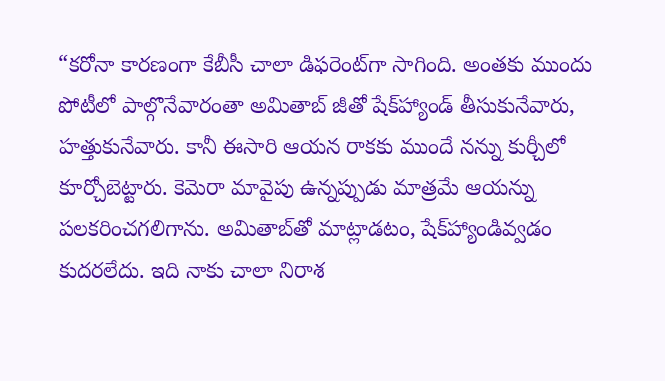“కరోనా కారణంగా కేబీసీ చాలా డిఫరెంట్‌గా సాగింది. అంతకు ముందు పోటీలో పాల్గొనేవారంతా అమితాబ్‌ జీతో షేక్‌హ్యాండ్‌ తీసుకునేవారు, హత్తుకునేవారు. కానీ ఈసారి ఆయన రాకకు ముందే నన్ను కుర్చీలో కూర్చోబెట్టారు. కెమెరా మావైపు ఉన్నప్పుడు మాత్రమే ఆయన్ను పలకరించగలిగాను. అమితాబ్‌తో మాట్లాడటం, షేక్‌హ్యాండివ్వడం కుదరలేదు. ఇది నాకు చాలా నిరాశ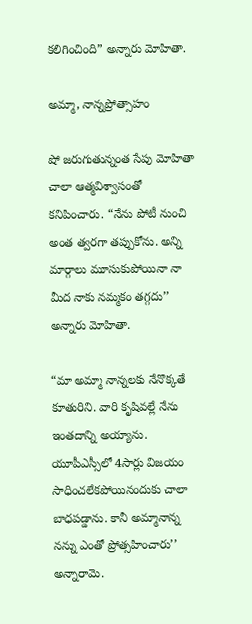కలిగించింది” అన్నారు మోహితా.

అమ్మా, నాన్నప్రోత్సాహం

షో జరుగుతున్నంత సేపు మోహితా చాలా ఆత్మవిశ్వాసంతో కనిపించారు. “నేను పోటీ నుంచి అంత త్వరగా తప్పుకోను. అన్ని మార్గాలు మూసుకుపోయినా నా మీద నాకు నమ్మకం తగ్గదు’’ అన్నారు మోహితా.

“మా అమ్మా నాన్నలకు నేనొక్కతే కూతురిని. వారి కృషివల్లే నేను ఇంతదాన్ని అయ్యాను. యూపీఎస్సీలో 4సార్లు విజయం సాధించలేకపోయినందుకు చాలా బాధపడ్డాను. కానీ అమ్మానాన్న నన్ను ఎంతో ప్రోత్సహించారు’’ అన్నారామె.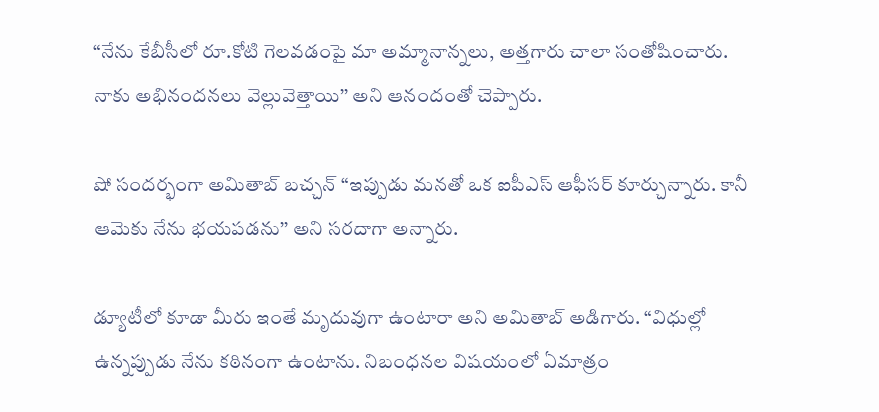“నేను కేబీసీలో రూ.కోటి గెలవడంపై మా అమ్మానాన్నలు, అత్తగారు చాలా సంతోషించారు. నాకు అభినందనలు వెల్లువెత్తాయి’’ అని ఆనందంతో చెప్పారు.

షో సందర్భంగా అమితాబ్‌ బచ్చన్‌ “ఇప్పుడు మనతో ఒక ఐపీఎస్‌ ఆఫీసర్‌ కూర్చున్నారు. కానీ ఆమెకు నేను భయపడను’’ అని సరదాగా అన్నారు.

డ్యూటీలో కూడా మీరు ఇంతే మృదువుగా ఉంటారా అని అమితాబ్‌ అడిగారు. “విధుల్లో ఉన్నప్పుడు నేను కఠినంగా ఉంటాను. నిబంధనల విషయంలో ఏమాత్రం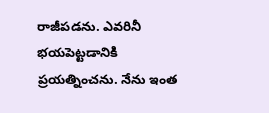రాజీపడను. ఎవరినీ భయపెట్టడానికి ప్రయత్నించను. నేను ఇంత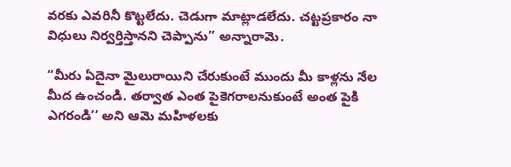వరకు ఎవరినీ కొట్టలేదు. చెడుగా మాట్లాడలేదు. చట్టప్రకారం నా విధులు నిర్వర్తిస్తానని చెప్పాను’’ అన్నారామె.

“మీరు ఏదైనా మైలురాయిని చేరుకుంటే ముందు మీ కాళ్లను నేల మీద ఉంచండి. తర్వాత ఎంత పైకెగరాలనుకుంటే అంత పైకి ఎగరండి’’ అని ఆమె మహిళలకు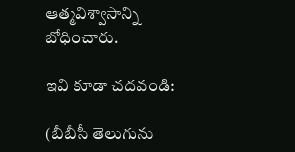ఆత్మవిశ్వాసాన్ని బోధించారు.

ఇవి కూడా చదవండి:

(బీబీసీ తెలుగును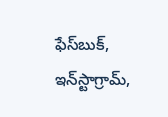ఫేస్‌బుక్, ఇన్‌స్టాగ్రామ్‌,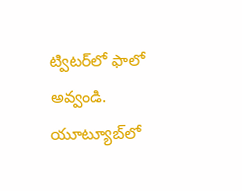ట్విటర్‌లో ఫాలో అవ్వండి. యూట్యూబ్‌లో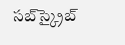సబ్‌స్క్రైబ్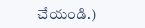చేయండి.)